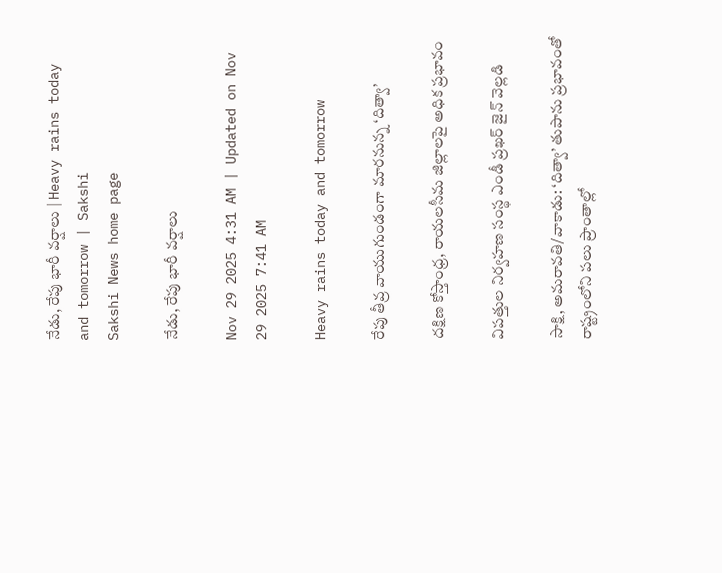నేడు, రేపు భారీ వర్షాలు | Heavy rains today and tomorrow | Sakshi
Sakshi News home page

నేడు, రేపు భారీ వర్షాలు

Nov 29 2025 4:31 AM | Updated on Nov 29 2025 7:41 AM

Heavy rains today and tomorrow

రేపు తీవ్ర వాయుగుండంగా మారనున్న ‘దిత్వా’

దక్షిణ కోస్తాంధ్ర, రాయలసీమ జిల్లాలపై అధిక ప్రభావం

విపత్తుల నిర్వహణ సంస్థ ఎండీ ప్రఖర్‌ జైన్‌ వెల్లడి

సాక్షి, అమరావతి/వాకాడు: ‘దిత్వా’ తుపాను ప్రభావంతో రాష్ట్రంలోని పలు ప్రాంతాల్లో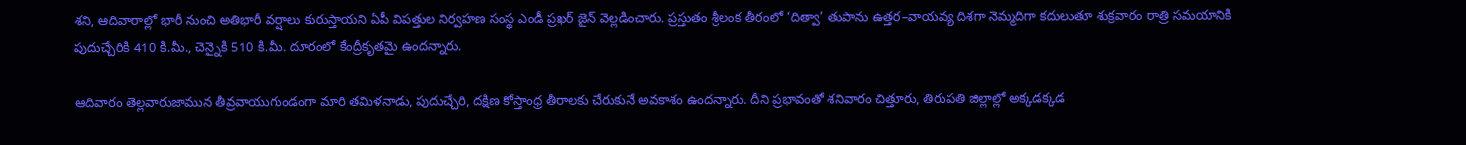శని, ఆదివారాల్లో భారీ నుంచి అతిభారీ వర్షాలు కురుస్తాయని ఏపీ విపత్తుల నిర్వహణ సంస్థ ఎండీ ప్రఖర్‌ జైన్‌ వెల్లడించారు. ప్రస్తుతం శ్రీలంక తీరంలో ‘దిత్వా’ తుపాను ఉత్తర–వాయవ్య దిశగా నెమ్మదిగా కదులుతూ శుక్రవారం రాత్రి సమయానికి పుదుచ్చేరికి 410 కి.మీ., చెన్నైకి 510 కి.మీ. దూరంలో కేంద్రీకృతమై ఉందన్నారు.

ఆదివారం తెల్లవారుజామున తీవ్రవాయుగుండంగా మారి తమిళనాడు, పుదుచ్చేరి, దక్షిణ కోస్తాంధ్ర తీరాలకు చేరుకునే అవకాశం ఉందన్నారు. దీని ప్రభావంతో శనివారం చిత్తూరు, తిరుపతి జిల్లాల్లో అక్కడక్కడ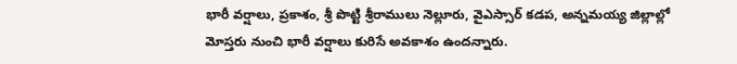భారీ వర్షాలు, ప్రకాశం, శ్రీ పొట్టి శ్రీరాములు నెల్లూరు, వైఎస్సార్‌ కడప, అన్నమయ్య జిల్లాల్లో మోస్తరు నుంచి భారీ వర్షాలు కురిసే అవకాశం ఉందన్నారు.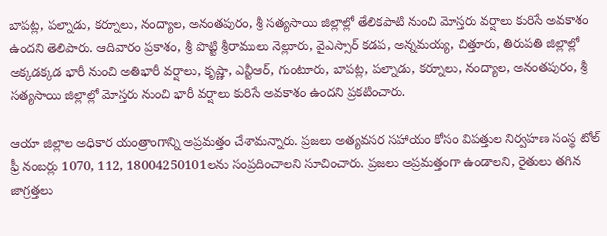బాపట్ల, పల్నాడు, కర్నూలు, నంద్యాల, అనంతపురం, శ్రీ సత్యసాయి జిల్లాల్లో తేలికపాటి నుంచి మోస్తరు వర్షాలు కురిసే అవకాశం ఉందని తెలిపారు. ఆదివారం ప్రకాశం, శ్రీ పొట్టి శ్రీరాములు నెల్లూరు, వైఎస్సార్‌ కడప, అన్నమయ్య, చిత్తూరు, తిరుపతి జిల్లాల్లో అక్కడక్కడ భారీ నుంచి అతిభారీ వర్షాలు, కృష్ణా, ఎన్టీఆర్, గుంటూరు, బాపట్ల, పల్నాడు, కర్నూలు, నంద్యాల, అనంతపురం, శ్రీ సత్యసాయి జిల్లాల్లో మోస్తరు నుంచి భారీ వర్షాలు కురిసే అవకాశం ఉందని ప్రకటించారు.

ఆయా జిల్లాల అధికార యంత్రాంగాన్ని అప్రమత్తం చేశామన్నారు. ప్రజలు అత్యవసర సహాయం కోసం విపత్తుల నిర్వహణ సంస్థ టోల్‌ ఫ్రీ నంబర్లు 1070, 112, 18004250101లను సంప్రదించాలని సూచించారు. ప్రజలు అప్రమత్తంగా ఉండాలని, రైతులు తగిన జాగ్రత్తలు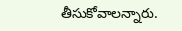తీసుకోవాలన్నారు.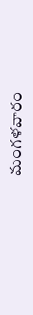మంగళవారం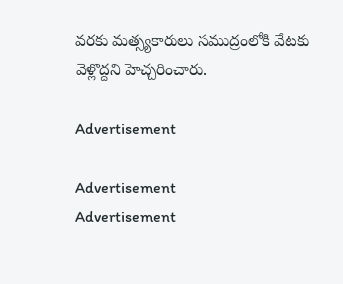వరకు మత్స్యకారులు సముద్రంలోకి వేటకు వెళ్లొద్దని హెచ్చరించారు.

Advertisement

Advertisement
Advertisement